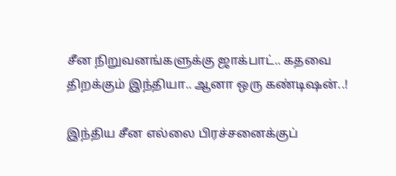சீன நிறுவனங்களுக்கு ஜாக்பாட்.. கதவை திறக்கும் இந்தியா.. ஆனா ஒரு கண்டிஷன்..!

இந்திய சீன எல்லை பிரச்சனைக்குப்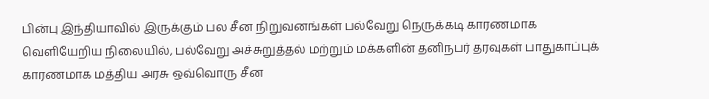பின்பு இந்தியாவில் இருக்கும் பல சீன நிறுவனங்கள் பல்வேறு நெருக்கடி காரணமாக வெளியேறிய நிலையில், பல்வேறு அச்சுறுத்தல் மற்றும் மக்களின் தனிநபர் தரவுகள் பாதுகாப்புக் காரணமாக மத்திய அரசு ஒவ்வொரு சீன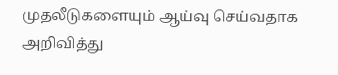முதலீடுகளையும் ஆய்வு செய்வதாக அறிவித்து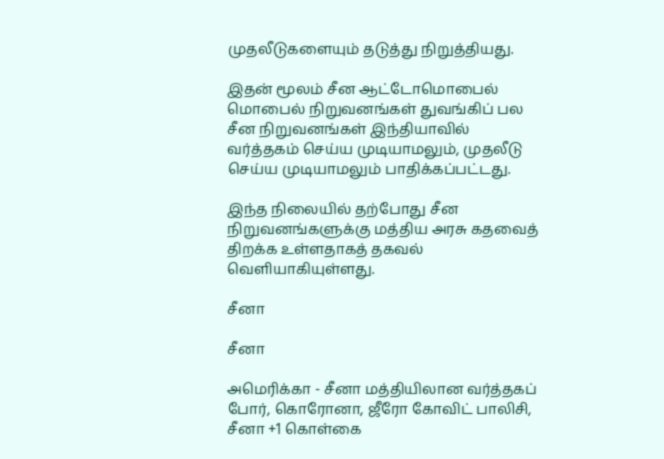முதலீடுகளையும் தடுத்து நிறுத்தியது.

இதன் மூலம் சீன ஆட்டோமொபைல் மொபைல் நிறுவனங்கள் துவங்கிப் பல சீன நிறுவனங்கள் இந்தியாவில் வர்த்தகம் செய்ய முடியாமலும், முதலீடு செய்ய முடியாமலும் பாதிக்கப்பட்டது.

இந்த நிலையில் தற்போது சீன நிறுவனங்களுக்கு மத்திய அரசு கதவைத் திறக்க உள்ளதாகத் தகவல் வெளியாகியுள்ளது.

சீனா

சீனா

அமெரிக்கா - சீனா மத்தியிலான வர்த்தகப் போர், கொரோனா, ஜீரோ கோவிட் பாலிசி, சீனா +1 கொள்கை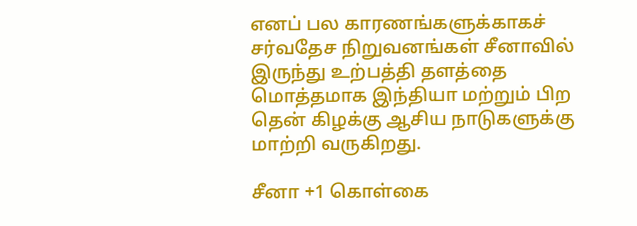எனப் பல காரணங்களுக்காகச் சர்வதேச நிறுவனங்கள் சீனாவில் இருந்து உற்பத்தி தளத்தை மொத்தமாக இந்தியா மற்றும் பிற தென் கிழக்கு ஆசிய நாடுகளுக்கு மாற்றி வருகிறது.

சீனா +1 கொள்கை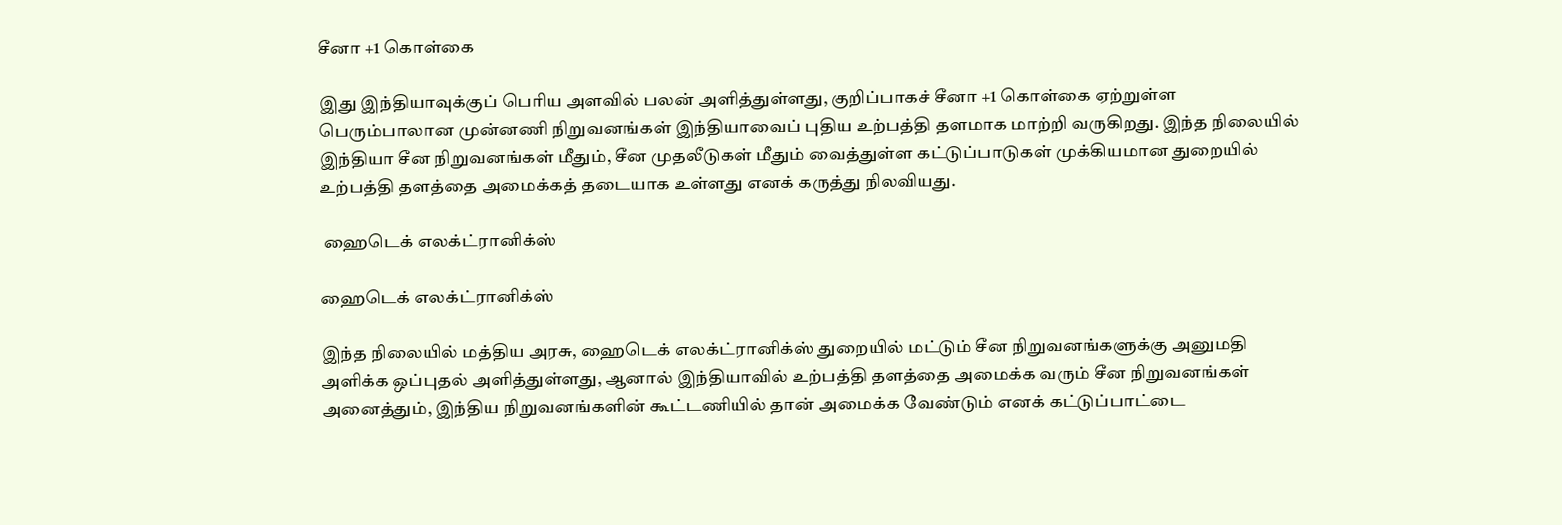சீனா +1 கொள்கை

இது இந்தியாவுக்குப் பெரிய அளவில் பலன் அளித்துள்ளது, குறிப்பாகச் சீனா +1 கொள்கை ஏற்றுள்ள பெரும்பாலான முன்னணி நிறுவனங்கள் இந்தியாவைப் புதிய உற்பத்தி தளமாக மாற்றி வருகிறது. இந்த நிலையில் இந்தியா சீன நிறுவனங்கள் மீதும், சீன முதலீடுகள் மீதும் வைத்துள்ள கட்டுப்பாடுகள் முக்கியமான துறையில் உற்பத்தி தளத்தை அமைக்கத் தடையாக உள்ளது எனக் கருத்து நிலவியது.

 ஹைடெக் எலக்ட்ரானிக்ஸ்

ஹைடெக் எலக்ட்ரானிக்ஸ்

இந்த நிலையில் மத்திய அரசு, ஹைடெக் எலக்ட்ரானிக்ஸ் துறையில் மட்டும் சீன நிறுவனங்களுக்கு அனுமதி அளிக்க ஒப்புதல் அளித்துள்ளது, ஆனால் இந்தியாவில் உற்பத்தி தளத்தை அமைக்க வரும் சீன நிறுவனங்கள் அனைத்தும், இந்திய நிறுவனங்களின் கூட்டணியில் தான் அமைக்க வேண்டும் எனக் கட்டுப்பாட்டை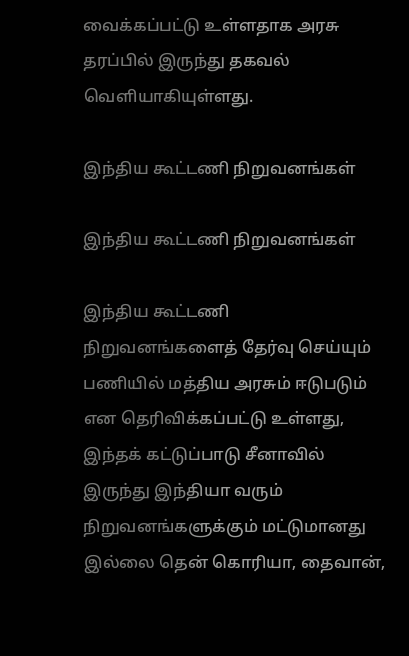வைக்கப்பட்டு உள்ளதாக அரசு தரப்பில் இருந்து தகவல் வெளியாகியுள்ளது.

இந்திய கூட்டணி நிறுவனங்கள்

இந்திய கூட்டணி நிறுவனங்கள்

இந்திய கூட்டணி நிறுவனங்களைத் தேர்வு செய்யும் பணியில் மத்திய அரசும் ஈடுபடும் என தெரிவிக்கப்பட்டு உள்ளது, இந்தக் கட்டுப்பாடு சீனாவில் இருந்து இந்தியா வரும் நிறுவனங்களுக்கும் மட்டுமானது இல்லை தென் கொரியா, தைவான்,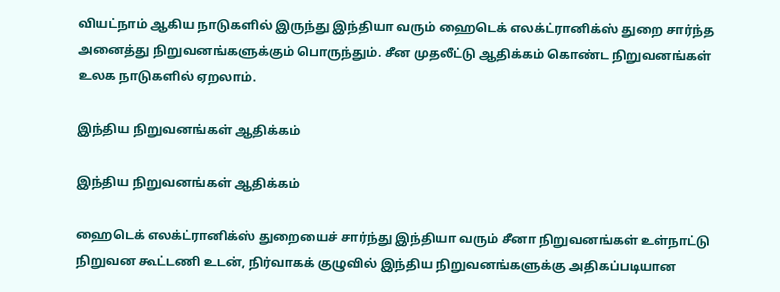வியட்நாம் ஆகிய நாடுகளில் இருந்து இந்தியா வரும் ஹைடெக் எலக்ட்ரானிக்ஸ் துறை சார்ந்த அனைத்து நிறுவனங்களுக்கும் பொருந்தும். சீன முதலீட்டு ஆதிக்கம் கொண்ட நிறுவனங்கள் உலக நாடுகளில் ஏறலாம்.

இந்திய நிறுவனங்கள் ஆதிக்கம்

இந்திய நிறுவனங்கள் ஆதிக்கம்

ஹைடெக் எலக்ட்ரானிக்ஸ் துறையைச் சார்ந்து இந்தியா வரும் சீனா நிறுவனங்கள் உள்நாட்டு நிறுவன கூட்டணி உடன், நிர்வாகக் குழுவில் இந்திய நிறுவனங்களுக்கு அதிகப்படியான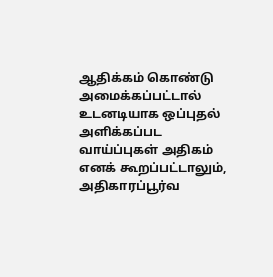ஆதிக்கம் கொண்டு அமைக்கப்பட்டால் உடனடியாக ஒப்புதல் அளிக்கப்பட வாய்ப்புகள் அதிகம் எனக் கூறப்பட்டாலும், அதிகாரப்பூர்வ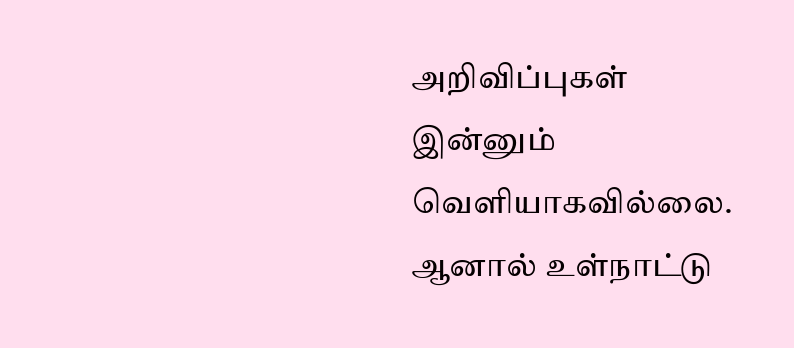அறிவிப்புகள் இன்னும் வெளியாகவில்லை. ஆனால் உள்நாட்டு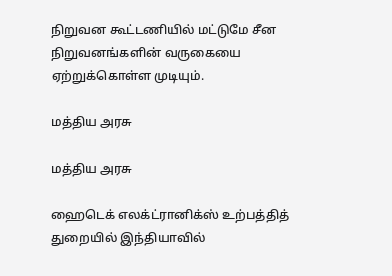நிறுவன கூட்டணியில் மட்டுமே சீன நிறுவனங்களின் வருகையை ஏற்றுக்கொள்ள முடியும்.

மத்திய அரசு

மத்திய அரசு

ஹைடெக் எலக்ட்ரானிக்ஸ் உற்பத்தித் துறையில் இந்தியாவில்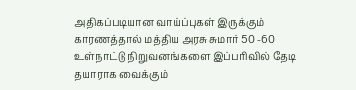அதிகப்படியான வாய்ப்புகள் இருக்கும் காரணத்தால் மத்திய அரசு சுமார் 50 -60 உள்நாட்டு நிறுவனங்களை இப்பரிவில் தேடி தயாராக வைக்கும்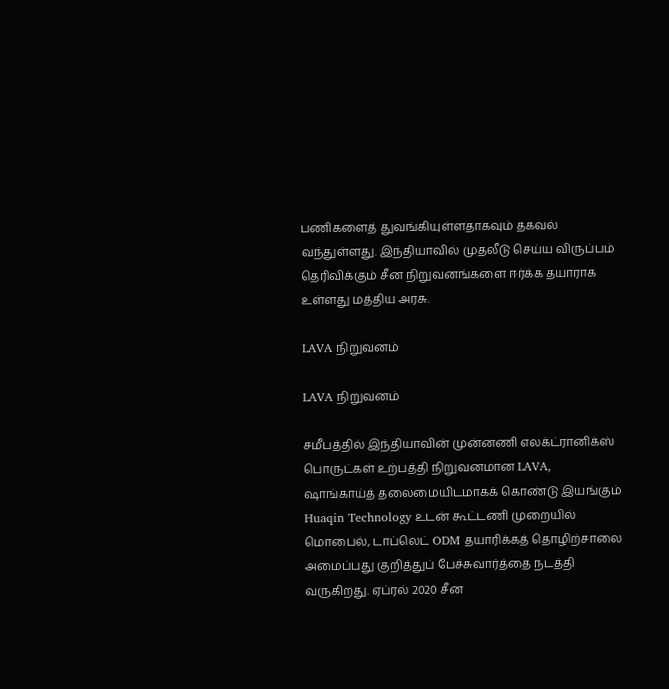பணிகளைத் துவங்கியுள்ளதாகவும் தகவல் வந்துள்ளது. இந்தியாவில் முதலீடு செய்ய விருப்பம் தெரிவிக்கும் சீன நிறுவனங்களை ஈர்க்க தயாராக உள்ளது மத்திய அரசு.

LAVA நிறுவனம்

LAVA நிறுவனம்

சமீபத்தில் இந்தியாவின் முன்னணி எலக்ட்ரானிக்ஸ் பொருட்கள் உற்பத்தி நிறுவனமான LAVA, ஷாங்காய்த் தலைமையிடமாகக் கொண்டு இயங்கும் Huaqin Technology உடன் கூட்டணி முறையில் மொபைல், டாப்லெட் ODM தயாரிக்கத் தொழிற்சாலை அமைப்பது குறித்துப் பேச்சுவார்த்தை நடத்தி வருகிறது. ஏப்ரல் 2020 சீன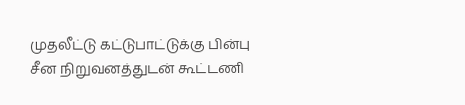முதலீட்டு கட்டுபாட்டுக்கு பின்பு சீன நிறுவனத்துடன் கூட்டணி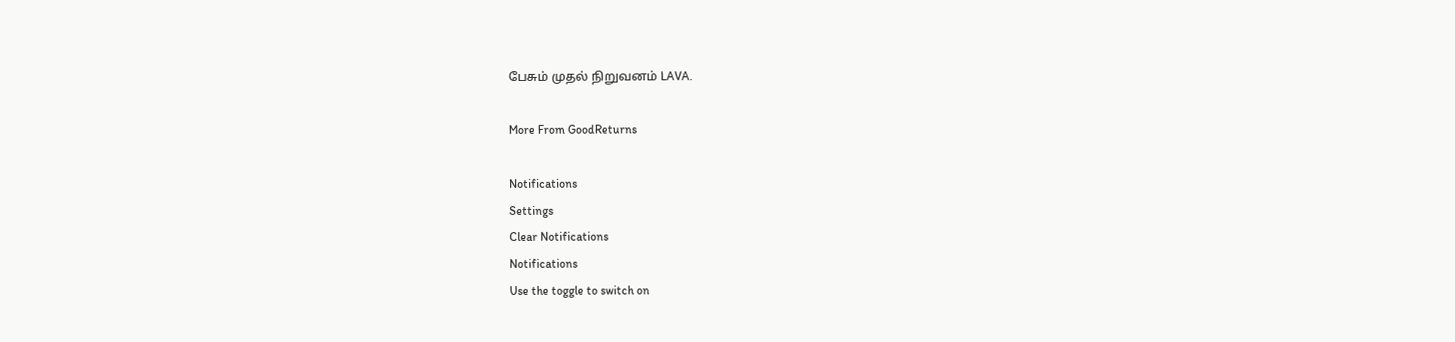பேசும் முதல் நிறுவனம் LAVA.

More From GoodReturns

Notifications
Settings
Clear Notifications
Notifications
Use the toggle to switch on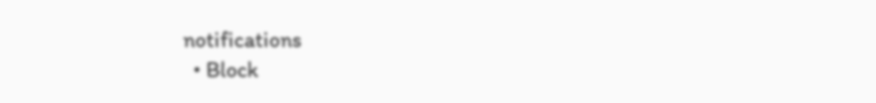notifications
  • Block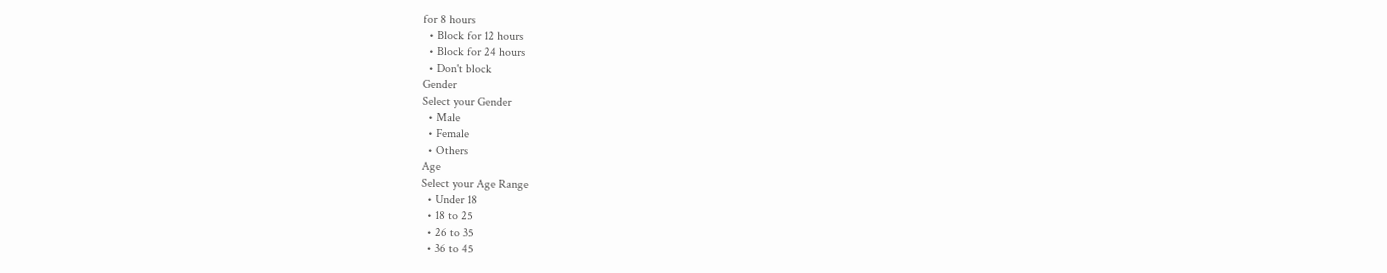for 8 hours
  • Block for 12 hours
  • Block for 24 hours
  • Don't block
Gender
Select your Gender
  • Male
  • Female
  • Others
Age
Select your Age Range
  • Under 18
  • 18 to 25
  • 26 to 35
  • 36 to 45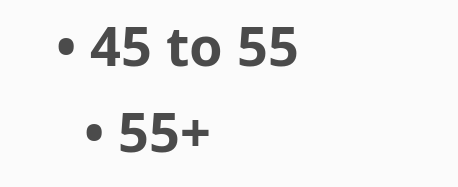• 45 to 55
  • 55+